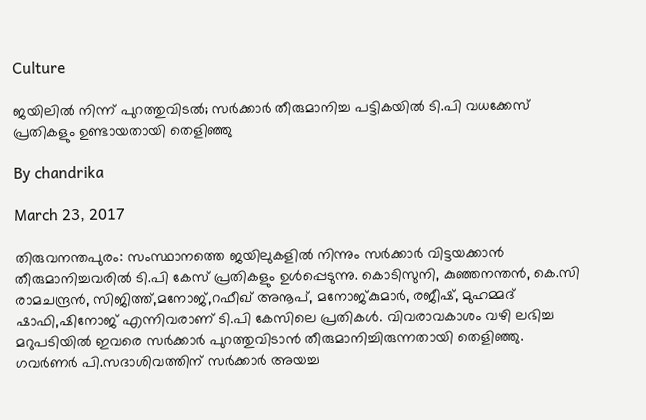Culture

ജയിലില്‍ നിന്ന് പുറത്തുവിടല്‍; സര്‍ക്കാര്‍ തീരുമാനിച്ച പട്ടികയില്‍ ടി.പി വധക്കേസ് പ്രതികളും ഉണ്ടായതായി തെളിഞ്ഞു

By chandrika

March 23, 2017

തിരുവനന്തപുരം: സംസ്ഥാനത്തെ ജയിലുകളില്‍ നിന്നും സര്‍ക്കാര്‍ വിട്ടയക്കാന്‍ തീരുമാനിച്ചവരില്‍ ടി.പി കേസ് പ്രതികളും ഉള്‍പ്പെടുന്നു. കൊടിസുനി, കുഞ്ഞനന്തന്‍, കെ.സി രാമചന്ദ്രന്‍, സിജിത്ത്,മനോജ്,റഫീഖ് അനൂപ്, മനോജ്കുമാര്‍, രജീഷ്, മുഹമ്മദ് ഷാഫി,ഷിനോജ് എന്നിവരാണ് ടി.പി കേസിലെ പ്രതികള്‍. വിവരാവകാശം വഴി ലഭിച്ച മറുപടിയില്‍ ഇവരെ സര്‍ക്കാര്‍ പുറത്തുവിടാന്‍ തീരുമാനിച്ചിരുന്നതായി തെളിഞ്ഞു. ഗവര്‍ണര്‍ പി.സദാശിവത്തിന് സര്‍ക്കാര്‍ അയച്ച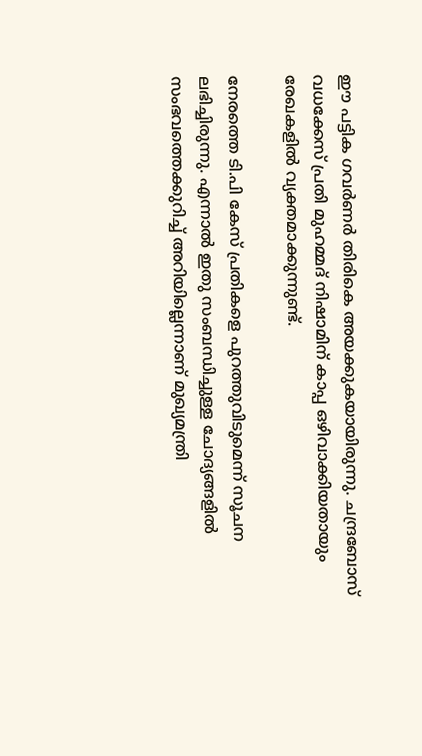ഈ പട്ടിക ഗവര്‍ണര്‍ തിരികെ അയക്കുകയായിരുന്നു. ചന്ദ്രബോസ് വധക്കേസ് പ്രതി മുഹമ്മദ് നിഷാമിന് കാപ്പ ഒഴിവാക്കിയതായും രേഖകളില്‍ വ്യക്തമാക്കുന്നുണ്ട്.

നേരത്തെ ടി.പി കേസ് പ്രതികളെ പുറത്തുവിടുമെന്ന് സൂചന ലഭിച്ചിരുന്നു. എന്നാല്‍ ഇതു സംബന്ധിച്ചുള്ള ചോദ്യങ്ങളില്‍ സംഭവത്തെക്കുറിച്ച് അറിയില്ലെന്നാണ് മുഖ്യമന്ത്രി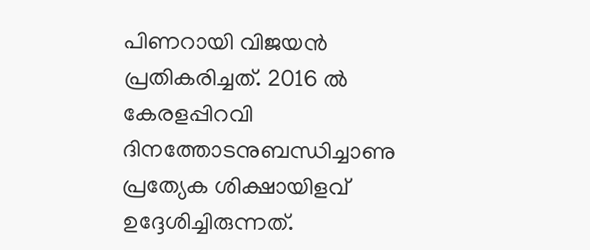പിണറായി വിജയന്‍ പ്രതികരിച്ചത്. 2016 ല്‍ കേരളപ്പിറവി ദിനത്തോടനുബന്ധിച്ചാണു പ്രത്യേക ശിക്ഷായിളവ് ഉദ്ദേശിച്ചിരുന്നത്.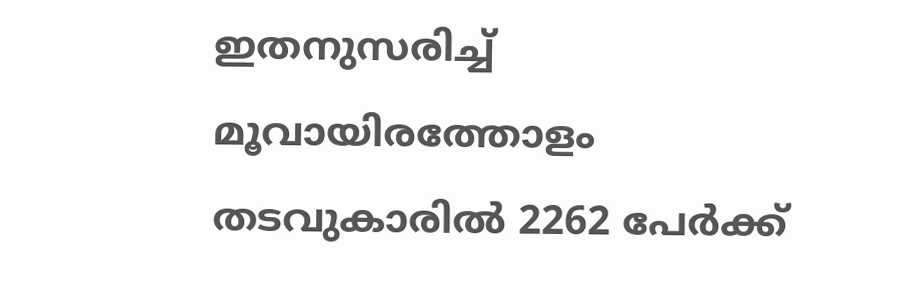ഇതനുസരിച്ച് മൂവായിരത്തോളം തടവുകാരില്‍ 2262 പേര്‍ക്ക്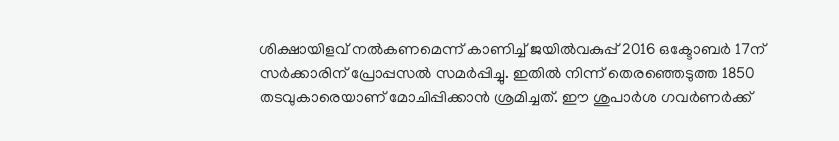ശിക്ഷായിളവ് നല്‍കണമെന്ന് കാണിച്ച് ജയില്‍വകുപ്പ് 2016 ഒക്ടോബര്‍ 17ന് സര്‍ക്കാരിന് പ്രോപ്പസല്‍ സമര്‍പ്പിച്ചു. ഇതില്‍ നിന്ന് തെരഞ്ഞെടുത്ത 1850 തടവുകാരെയാണ് മോചിപ്പിക്കാന്‍ ശ്രമിച്ചത്. ഈ ശുപാര്‍ശ ഗവര്‍ണര്‍ക്ക്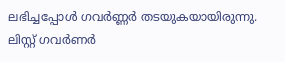ലഭിച്ചപ്പോള്‍ ഗവര്‍ണ്ണര്‍ തടയുകയായിരുന്നു. ലിസ്റ്റ് ഗവര്‍ണര്‍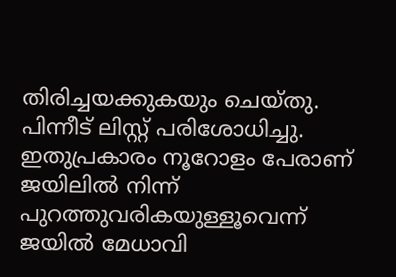തിരിച്ചയക്കുകയും ചെയ്തു. പിന്നീട് ലിസ്റ്റ് പരിശോധിച്ചു. ഇതുപ്രകാരം നൂറോളം പേരാണ് ജയിലില്‍ നിന്ന് പുറത്തുവരികയുള്ളൂവെന്ന് ജയില്‍ മേധാവി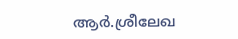ആര്‍.ശ്രീലേഖ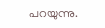പറയുന്നു.